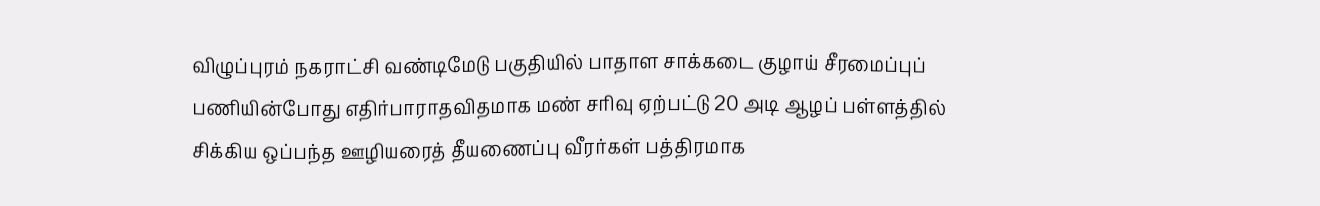விழுப்புரம் நகராட்சி வண்டிமேடு பகுதியில் பாதாள சாக்கடை குழாய் சீரமைப்புப் பணியின்போது எதிர்பாராதவிதமாக மண் சரிவு ஏற்பட்டு 20 அடி ஆழப் பள்ளத்தில் சிக்கிய ஒப்பந்த ஊழியரைத் தீயணைப்பு வீரர்கள் பத்திரமாக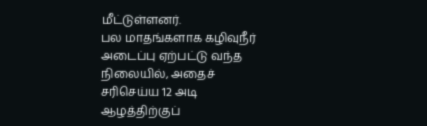மீட்டுள்ளனர்.
பல மாதங்களாக கழிவுநீர் அடைப்பு ஏற்பட்டு வந்த நிலையில், அதைச் சரிசெய்ய 12 அடி ஆழத்திற்குப்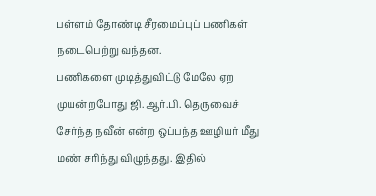பள்ளம் தோண்டி சீரமைப்புப் பணிகள் நடைபெற்று வந்தன.
பணிகளை முடித்துவிட்டு மேலே ஏற முயன்றபோது ஜி.ஆர்.பி. தெருவைச் சேர்ந்த நவீன் என்ற ஒப்பந்த ஊழியர் மீது மண் சரிந்து விழுந்தது. இதில்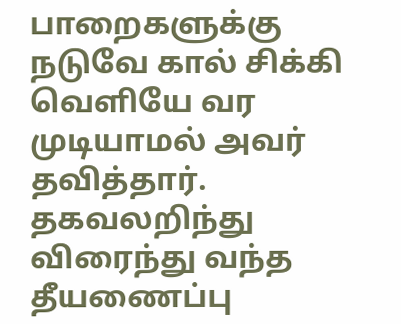பாறைகளுக்கு நடுவே கால் சிக்கி வெளியே வர முடியாமல் அவர் தவித்தார்.
தகவலறிந்து விரைந்து வந்த தீயணைப்பு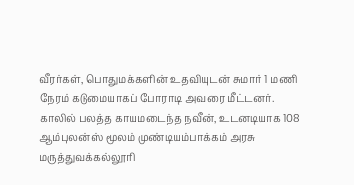வீரர்கள், பொதுமக்களின் உதவியுடன் சுமார் 1 மணி நேரம் கடுமையாகப் போராடி அவரை மீட்டனர்.
காலில் பலத்த காயமடைந்த நவீன், உடனடியாக 108 ஆம்புலன்ஸ் மூலம் முண்டியம்பாக்கம் அரசு மருத்துவக்கல்லூரி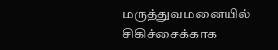மருத்துவமனையில் சிகிச்சைக்காக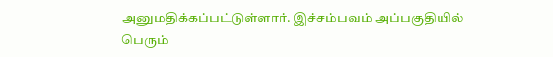அனுமதிக்கப்பட்டுள்ளார். இச்சம்பவம் அப்பகுதியில் பெரும்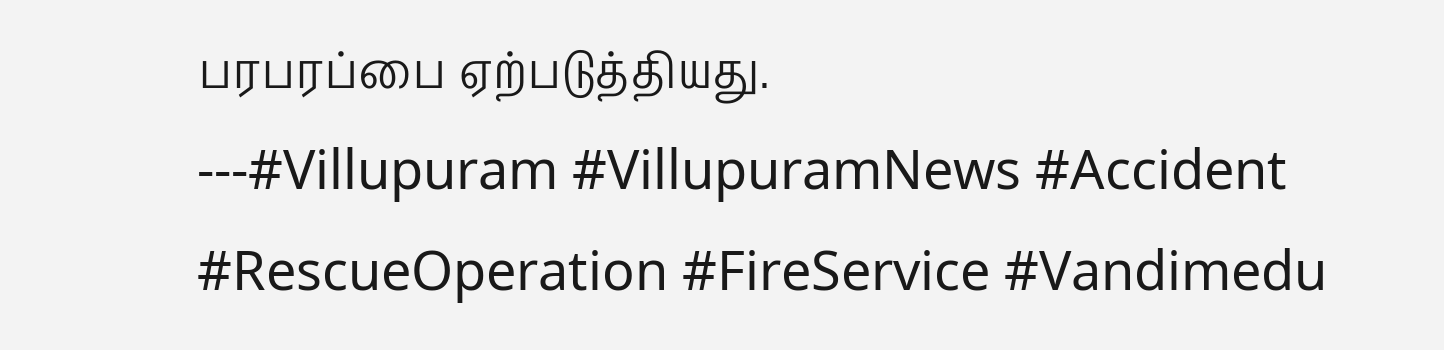பரபரப்பை ஏற்படுத்தியது.
---#Villupuram #VillupuramNews #Accident #RescueOperation #FireService #Vandimedu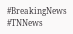#BreakingNews #TNNews